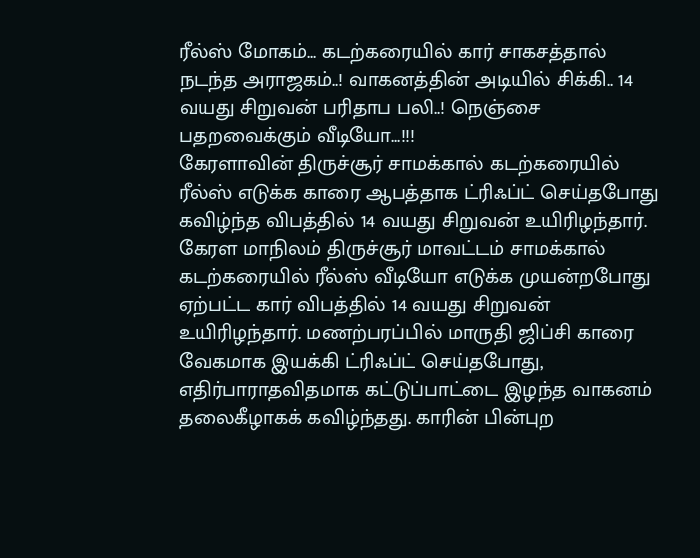ரீல்ஸ் மோகம்... கடற்கரையில் கார் சாகசத்தால் நடந்த அராஜகம்..! வாகனத்தின் அடியில் சிக்கி.. 14 வயது சிறுவன் பரிதாப பலி..! நெஞ்சை பதறவைக்கும் வீடியோ...!!!
கேரளாவின் திருச்சூர் சாமக்கால் கடற்கரையில் ரீல்ஸ் எடுக்க காரை ஆபத்தாக ட்ரிஃப்ட் செய்தபோது கவிழ்ந்த விபத்தில் 14 வயது சிறுவன் உயிரிழந்தார்.
கேரள மாநிலம் திருச்சூர் மாவட்டம் சாமக்கால் கடற்கரையில் ரீல்ஸ் வீடியோ எடுக்க முயன்றபோது ஏற்பட்ட கார் விபத்தில் 14 வயது சிறுவன் உயிரிழந்தார். மணற்பரப்பில் மாருதி ஜிப்சி காரை வேகமாக இயக்கி ட்ரிஃப்ட் செய்தபோது, எதிர்பாராதவிதமாக கட்டுப்பாட்டை இழந்த வாகனம் தலைகீழாகக் கவிழ்ந்தது. காரின் பின்புற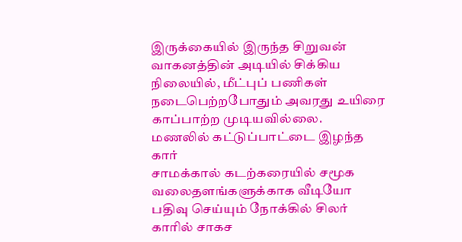இருக்கையில் இருந்த சிறுவன் வாகனத்தின் அடியில் சிக்கிய நிலையில், மீட்புப் பணிகள் நடைபெற்றபோதும் அவரது உயிரை காப்பாற்ற முடியவில்லை.
மணலில் கட்டுப்பாட்டை இழந்த கார்
சாமக்கால் கடற்கரையில் சமூக வலைதளங்களுக்காக வீடியோ பதிவு செய்யும் நோக்கில் சிலர் காரில் சாகச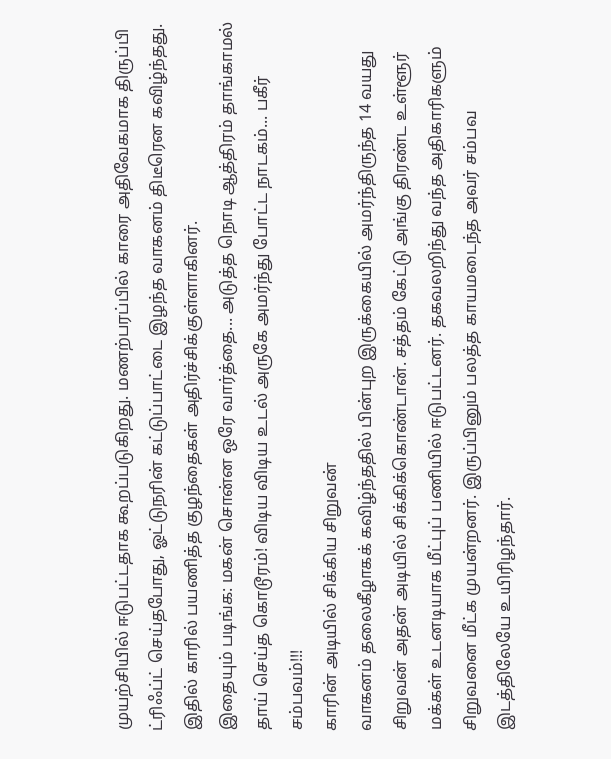முயற்சியில் ஈடுபட்டதாக கூறப்படுகிறது. மணற்பரப்பில் காரை அதிவேகமாக திருப்பி ட்ரிஃப்ட் செய்தபோது, ஓட்டுநரின் கட்டுப்பாட்டை இழந்த வாகனம் திடீரென கவிழ்ந்தது. இதில் காரில் பயணித்த குழந்தைகள் அதிர்ச்சிக்குள்ளாகினர்.
இதையும் படிங்க: மகன் சொன்ன ஒரே வார்த்தை... அடுத்த நொடி ஆத்திரம் தாங்காமல் தாய் செய்த கொடூரம்! விடிய விடிய உடல் அருகே அமர்ந்து போட்ட நாடகம்... பகீர் சம்பவம்!!!
காரின் அடியில் சிக்கிய சிறுவன்
வாகனம் தலைகீழாகக் கவிழ்ந்ததில் பின்புற இருக்கையில் அமர்ந்திருந்த 14 வயது சிறுவன் அதன் அடியில் சிக்கிக்கொண்டான். சத்தம் கேட்டு அங்கு திரண்ட உள்ளூர் மக்கள் உடனடியாக மீட்புப் பணியில் ஈடுபட்டனர். தகவலறிந்து வந்த அதிகாரிகளும் சிறுவனை மீட்க முயன்றனர். இருப்பினும் பலத்த காயமடைந்த அவர் சம்பவ இடத்திலேயே உயிரிழந்தார்.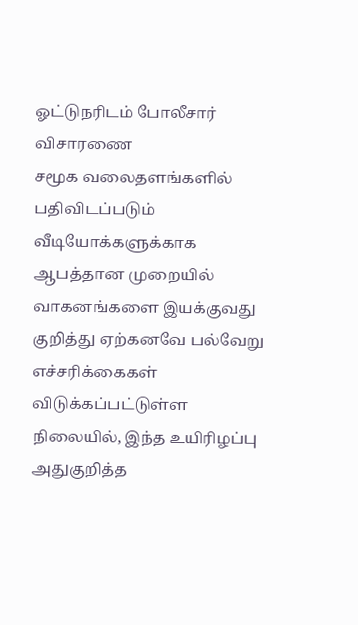ஓட்டுநரிடம் போலீசார் விசாரணை
சமூக வலைதளங்களில் பதிவிடப்படும் வீடியோக்களுக்காக ஆபத்தான முறையில் வாகனங்களை இயக்குவது குறித்து ஏற்கனவே பல்வேறு எச்சரிக்கைகள் விடுக்கப்பட்டுள்ள நிலையில், இந்த உயிரிழப்பு அதுகுறித்த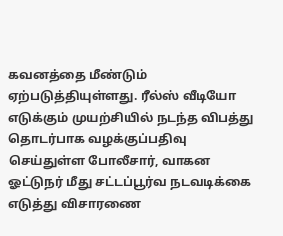கவனத்தை மீண்டும் ஏற்படுத்தியுள்ளது. ரீல்ஸ் வீடியோ எடுக்கும் முயற்சியில் நடந்த விபத்து தொடர்பாக வழக்குப்பதிவு செய்துள்ள போலீசார், வாகன ஓட்டுநர் மீது சட்டப்பூர்வ நடவடிக்கை எடுத்து விசாரணை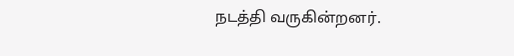நடத்தி வருகின்றனர்.